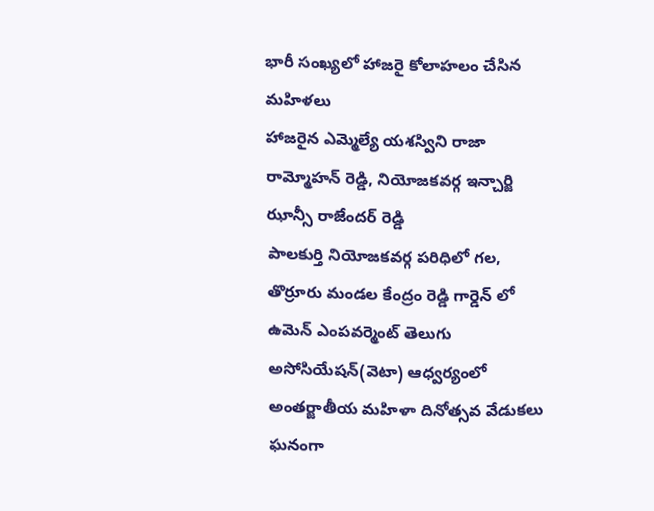భారీ సంఖ్యలో హాజరై కోలాహలం చేసిన మహిళలు
హాజరైన ఎమ్మెల్యే యశస్విని రాజా రామ్మోహన్ రెడ్డి, నియోజకవర్గ ఇన్చార్జి ఝాన్సీ రాజేందర్ రెడ్డి
పాలకుర్తి నియోజకవర్గ పరిధిలో గల, తొర్రూరు మండల కేంద్రం రెడ్డి గార్డెన్ లో ఉమెన్ ఎంపవర్మెంట్ తెలుగు అసోసియేషన్(వెటా) ఆధ్వర్యంలో అంతర్జాతీయ మహిళా దినోత్సవ వేడుకలు ఘనంగా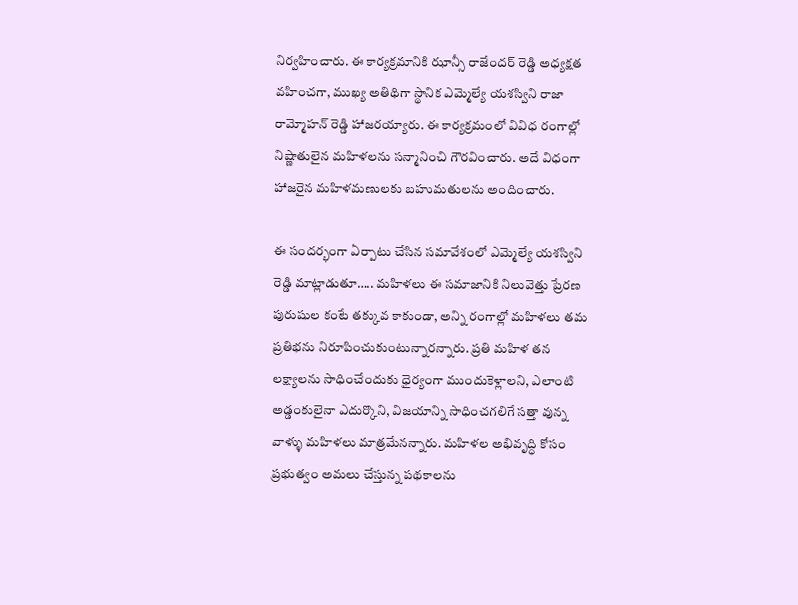నిర్వహించారు. ఈ కార్యక్రమానికి ఝాన్సీ రాజేందర్ రెడ్డి అధ్యక్షత వహించగా, ముఖ్య అతిథిగా స్థానిక ఎమ్మెల్యే యశస్విని రాజా రామ్మోహన్ రెడ్డి హాజరయ్యారు. ఈ కార్యక్రమంలో వివిధ రంగాల్లో నిష్ణాతులైన మహిళలను సన్మానించి గౌరవించారు. అదే విధంగా హాజరైన మహిళమణులకు బహుమతులను అందించారు.

ఈ సందర్భంగా ఏర్పాటు చేసిన సమావేశంలో ఎమ్మెల్యే యశస్విని రెడ్డి మాట్లాడుతూ….. మహిళలు ఈ సమాజానికి నిలువెత్తు ప్రేరణ పురుషుల కంటే తక్కువ కాకుండా, అన్ని రంగాల్లో మహిళలు తమ ప్రతిభను నిరూపించుకుంటున్నారన్నారు. ప్రతి మహిళ తన లక్ష్యాలను సాధించేందుకు ధైర్యంగా ముందుకెళ్లాలని, ఎలాంటి అడ్డంకులైనా ఎదుర్కొని, విజయాన్ని సాధించగలిగే సత్తా వున్న వాళ్ళు మహిళలు మాత్రమేనన్నారు. మహిళల అభివృద్ధి కోసం ప్రభుత్వం అమలు చేస్తున్న పథకాలను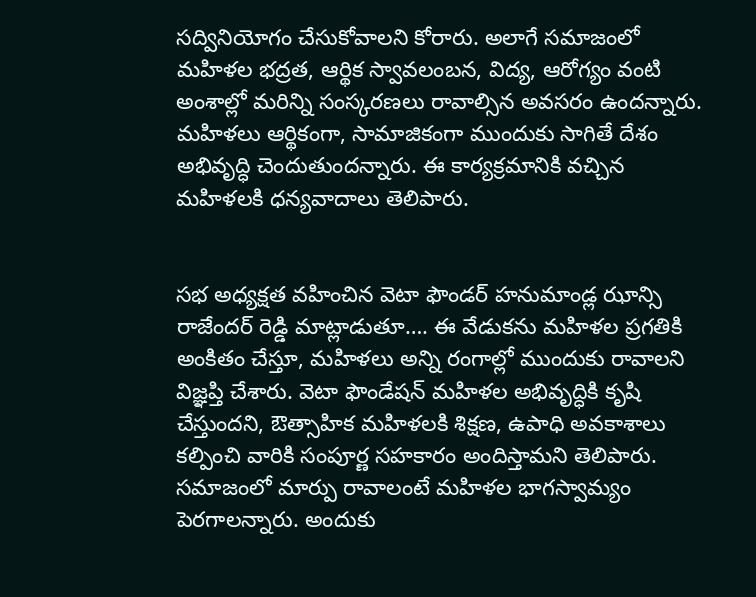సద్వినియోగం చేసుకోవాలని కోరారు. అలాగే సమాజంలో మహిళల భద్రత, ఆర్థిక స్వావలంబన, విద్య, ఆరోగ్యం వంటి అంశాల్లో మరిన్ని సంస్కరణలు రావాల్సిన అవసరం ఉందన్నారు. మహిళలు ఆర్థికంగా, సామాజికంగా ముందుకు సాగితే దేశం అభివృద్ధి చెందుతుందన్నారు. ఈ కార్యక్రమానికి వచ్చిన మహిళలకి ధన్యవాదాలు తెలిపారు.


సభ అధ్యక్షత వహించిన వెటా ఫౌండర్ హనుమాండ్ల ఝాన్సి రాజేందర్ రెడ్డి మాట్లాడుతూ…. ఈ వేడుకను మహిళల ప్రగతికి అంకితం చేస్తూ, మహిళలు అన్ని రంగాల్లో ముందుకు రావాలని విజ్ఞప్తి చేశారు. వెటా ఫౌండేషన్ మహిళల అభివృద్ధికి కృషి చేస్తుందని, ఔత్సాహిక మహిళలకి శిక్షణ, ఉపాధి అవకాశాలు కల్పించి వారికి సంపూర్ణ సహకారం అందిస్తామని తెలిపారు. సమాజంలో మార్పు రావాలంటే మహిళల భాగస్వామ్యం పెరగాలన్నారు. అందుకు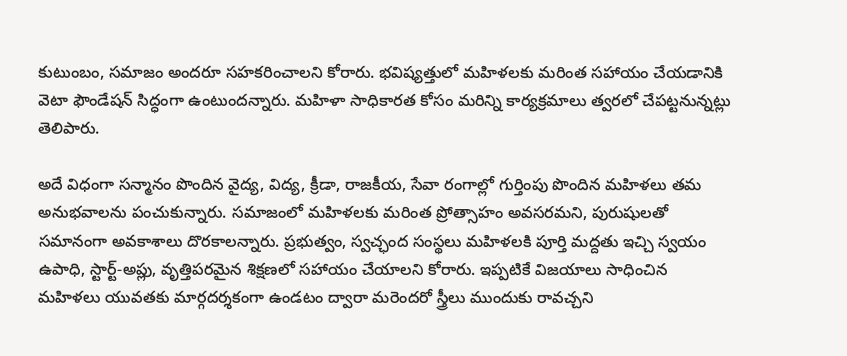కుటుంబం, సమాజం అందరూ సహకరించాలని కోరారు. భవిష్యత్తులో మహిళలకు మరింత సహాయం చేయడానికి వెటా ఫౌండేషన్ సిద్ధంగా ఉంటుందన్నారు. మహిళా సాధికారత కోసం మరిన్ని కార్యక్రమాలు త్వరలో చేపట్టనున్నట్లు తెలిపారు.

అదే విధంగా సన్మానం పొందిన వైద్య, విద్య, క్రీడా, రాజకీయ, సేవా రంగాల్లో గుర్తింపు పొందిన మహిళలు తమ అనుభవాలను పంచుకున్నారు. సమాజంలో మహిళలకు మరింత ప్రోత్సాహం అవసరమని, పురుషులతో సమానంగా అవకాశాలు దొరకాలన్నారు. ప్రభుత్వం, స్వచ్ఛంద సంస్థలు మహిళలకి పూర్తి మద్దతు ఇచ్చి స్వయం ఉపాధి, స్టార్ట్-అప్లు, వృత్తిపరమైన శిక్షణలో సహాయం చేయాలని కోరారు. ఇప్పటికే విజయాలు సాధించిన మహిళలు యువతకు మార్గదర్శకంగా ఉండటం ద్వారా మరెందరో స్త్రీలు ముందుకు రావచ్చని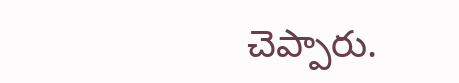చెప్పారు.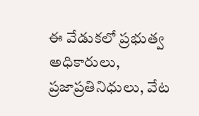ఈ వేడుకలో ప్రభుత్వ అధికారులు, ప్రజాప్రతినిధులు, వేట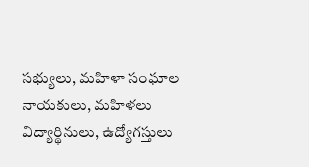సభ్యులు, మహిళా సంఘాల నాయకులు, మహిళలు విద్యార్థినులు, ఉద్యోగస్తులు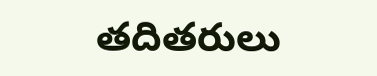తదితరులు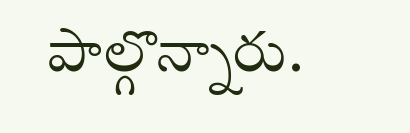పాల్గొన్నారు.